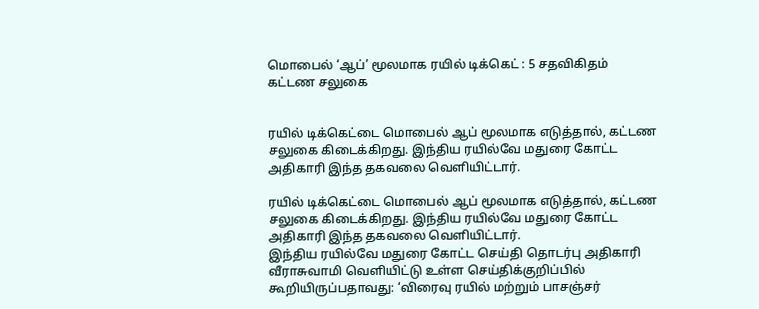மொபைல் ‘ஆப்’ மூலமாக ரயில் டிக்கெட் : 5 சதவிகிதம் கட்டண சலுகை


ரயில் டிக்கெட்டை மொபைல் ஆப் மூலமாக எடுத்தால், கட்டண
சலுகை கிடைக்கிறது. இந்திய ரயில்வே மதுரை கோட்ட அதிகாரி இந்த தகவலை வெளியிட்டார்.

ரயில் டிக்கெட்டை மொபைல் ஆப் மூலமாக எடுத்தால், கட்டண சலுகை கிடைக்கிறது. இந்திய ரயில்வே மதுரை கோட்ட அதிகாரி இந்த தகவலை வெளியிட்டார்.
இந்திய ரயில்வே மதுரை கோட்ட செய்தி தொடர்பு அதிகாரி வீராசுவாமி வெளியிட்டு உள்ள செய்திக்குறிப்பில் கூறியிருப்பதாவது: ‘விரைவு ரயில் மற்றும் பாசஞ்சர்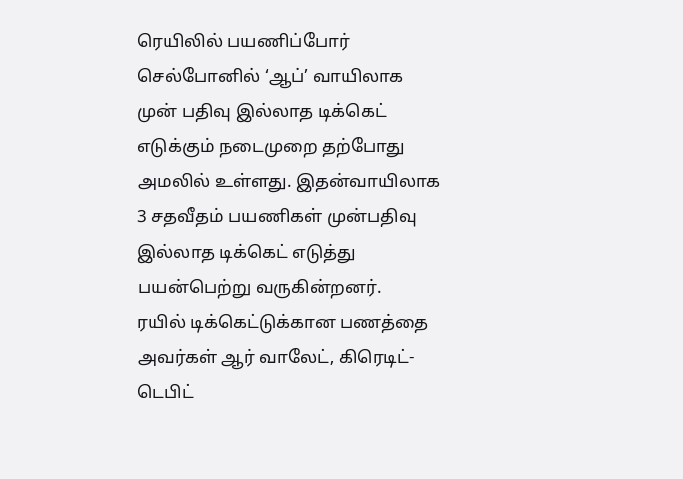ரெயிலில் பயணிப்போர் செல்போனில் ‘ஆப்’ வாயிலாக முன் பதிவு இல்லாத டிக்கெட் எடுக்கும் நடைமுறை தற்போது அமலில் உள்ளது. இதன்வாயிலாக 3 சதவீதம் பயணிகள் முன்பதிவு இல்லாத டிக்கெட் எடுத்து பயன்பெற்று வருகின்றனர்.
ரயில் டிக்கெட்டுக்கான பணத்தை அவர்கள் ஆர் வாலேட், கிரெடிட்- டெபிட்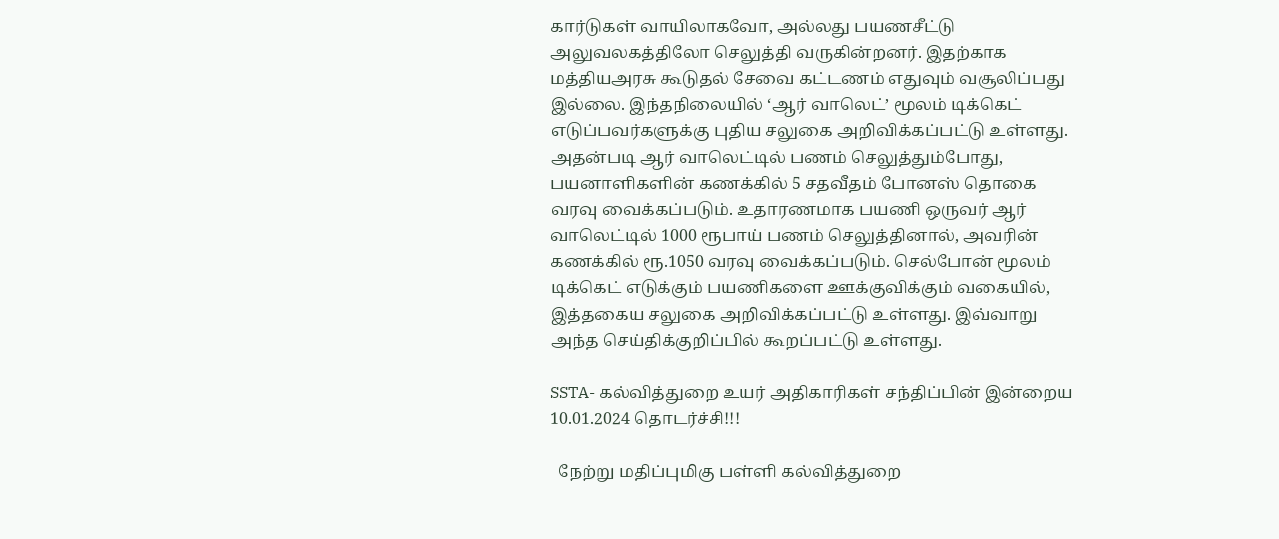கார்டுகள் வாயிலாகவோ, அல்லது பயணசீட்டு அலுவலகத்திலோ செலுத்தி வருகின்றனர். இதற்காக மத்தியஅரசு கூடுதல் சேவை கட்டணம் எதுவும் வசூலிப்பது இல்லை. இந்தநிலையில் ‘ஆர் வாலெட்’ மூலம் டிக்கெட் எடுப்பவர்களுக்கு புதிய சலுகை அறிவிக்கப்பட்டு உள்ளது.
அதன்படி ஆர் வாலெட்டில் பணம் செலுத்தும்போது, பயனாளிகளின் கணக்கில் 5 சதவீதம் போனஸ் தொகை வரவு வைக்கப்படும். உதாரணமாக பயணி ஒருவர் ஆர் வாலெட்டில் 1000 ரூபாய் பணம் செலுத்தினால், அவரின் கணக்கில் ரூ.1050 வரவு வைக்கப்படும். செல்போன் மூலம் டிக்கெட் எடுக்கும் பயணிகளை ஊக்குவிக்கும் வகையில், இத்தகைய சலுகை அறிவிக்கப்பட்டு உள்ளது. இவ்வாறு அந்த செய்திக்குறிப்பில் கூறப்பட்டு உள்ளது.

SSTA- கல்வித்துறை உயர் அதிகாரிகள் சந்திப்பின் இன்றைய 10.01.2024 தொடர்ச்சி!!!

  நேற்று மதிப்புமிகு பள்ளி கல்வித்துறை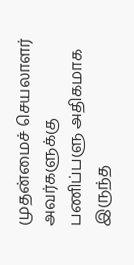முதன்மைச் செயலாளர் அவர்களுக்கு பணிப்பளு அதிகமாக இருந்த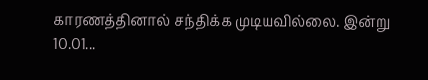காரணத்தினால் சந்திக்க முடியவில்லை. இன்று 10.01...